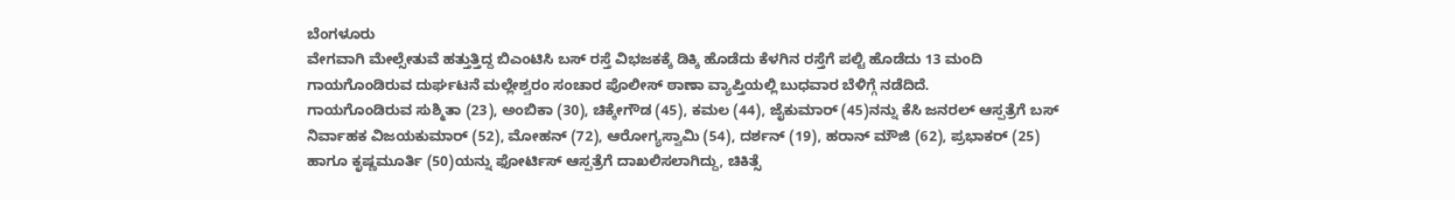ಬೆಂಗಳೂರು
ವೇಗವಾಗಿ ಮೇಲ್ಸೇತುವೆ ಹತ್ತುತ್ತಿದ್ದ ಬಿಎಂಟಿಸಿ ಬಸ್ ರಸ್ತೆ ವಿಭಜಕಕ್ಕೆ ಡಿಕ್ಕಿ ಹೊಡೆದು ಕೆಳಗಿನ ರಸ್ತೆಗೆ ಪಲ್ಟಿ ಹೊಡೆದು 13 ಮಂದಿ ಗಾಯಗೊಂಡಿರುವ ದುರ್ಘಟನೆ ಮಲ್ಲೇಶ್ವರಂ ಸಂಚಾರ ಪೊಲೀಸ್ ಠಾಣಾ ವ್ಯಾಪ್ತಿಯಲ್ಲಿ ಬುಧವಾರ ಬೆಳಿಗ್ಗೆ ನಡೆದಿದೆ.
ಗಾಯಗೊಂಡಿರುವ ಸುಶ್ಮಿತಾ (23), ಅಂಬಿಕಾ (30), ಚಿಕ್ಕೇಗೌಡ (45), ಕಮಲ (44), ಜೈಕುಮಾರ್ (45)ನನ್ನು ಕೆಸಿ ಜನರಲ್ ಆಸ್ಪತ್ರೆಗೆ ಬಸ್ ನಿರ್ವಾಹಕ ವಿಜಯಕುಮಾರ್ (52), ಮೋಹನ್ (72), ಆರೋಗ್ಯಸ್ವಾಮಿ (54), ದರ್ಶನ್ (19), ಹರಾನ್ ಮೌಜಿ (62), ಪ್ರಭಾಕರ್ (25) ಹಾಗೂ ಕೃಷ್ಣಮೂರ್ತಿ (50)ಯನ್ನು ಫೋರ್ಟಿಸ್ ಆಸ್ಪತ್ರೆಗೆ ದಾಖಲಿಸಲಾಗಿದ್ದು, ಚಿಕಿತ್ಸೆ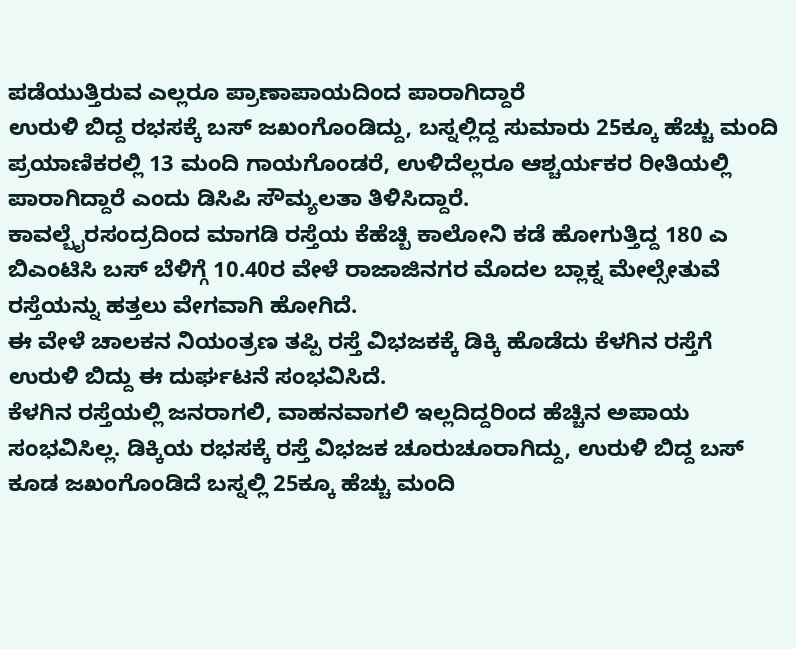ಪಡೆಯುತ್ತಿರುವ ಎಲ್ಲರೂ ಪ್ರಾಣಾಪಾಯದಿಂದ ಪಾರಾಗಿದ್ದಾರೆ
ಉರುಳಿ ಬಿದ್ದ ರಭಸಕ್ಕೆ ಬಸ್ ಜಖಂಗೊಂಡಿದ್ದು, ಬಸ್ನಲ್ಲಿದ್ದ ಸುಮಾರು 25ಕ್ಕೂ ಹೆಚ್ಚು ಮಂದಿ ಪ್ರಯಾಣಿಕರಲ್ಲಿ 13 ಮಂದಿ ಗಾಯಗೊಂಡರೆ, ಉಳಿದೆಲ್ಲರೂ ಆಶ್ಚರ್ಯಕರ ರೀತಿಯಲ್ಲಿ ಪಾರಾಗಿದ್ದಾರೆ ಎಂದು ಡಿಸಿಪಿ ಸೌಮ್ಯಲತಾ ತಿಳಿಸಿದ್ದಾರೆ.
ಕಾವಲ್ಬೈರಸಂದ್ರದಿಂದ ಮಾಗಡಿ ರಸ್ತೆಯ ಕೆಹೆಚ್ಬಿ ಕಾಲೋನಿ ಕಡೆ ಹೋಗುತ್ತಿದ್ದ 180 ಎ ಬಿಎಂಟಿಸಿ ಬಸ್ ಬೆಳಿಗ್ಗೆ 10.40ರ ವೇಳೆ ರಾಜಾಜಿನಗರ ಮೊದಲ ಬ್ಲಾಕ್ನ ಮೇಲ್ಸೇತುವೆ ರಸ್ತೆಯನ್ನು ಹತ್ತಲು ವೇಗವಾಗಿ ಹೋಗಿದೆ.
ಈ ವೇಳೆ ಚಾಲಕನ ನಿಯಂತ್ರಣ ತಪ್ಪಿ ರಸ್ತೆ ವಿಭಜಕಕ್ಕೆ ಡಿಕ್ಕಿ ಹೊಡೆದು ಕೆಳಗಿನ ರಸ್ತೆಗೆ ಉರುಳಿ ಬಿದ್ದು ಈ ದುರ್ಘಟನೆ ಸಂಭವಿಸಿದೆ.
ಕೆಳಗಿನ ರಸ್ತೆಯಲ್ಲಿ ಜನರಾಗಲಿ, ವಾಹನವಾಗಲಿ ಇಲ್ಲದಿದ್ದರಿಂದ ಹೆಚ್ಚಿನ ಅಪಾಯ ಸಂಭವಿಸಿಲ್ಲ. ಡಿಕ್ಕಿಯ ರಭಸಕ್ಕೆ ರಸ್ತೆ ವಿಭಜಕ ಚೂರುಚೂರಾಗಿದ್ದು, ಉರುಳಿ ಬಿದ್ದ ಬಸ್ ಕೂಡ ಜಖಂಗೊಂಡಿದೆ ಬಸ್ನಲ್ಲಿ 25ಕ್ಕೂ ಹೆಚ್ಚು ಮಂದಿ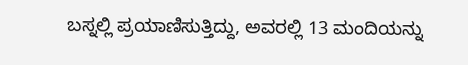ಬಸ್ನಲ್ಲಿ ಪ್ರಯಾಣಿಸುತ್ತಿದ್ದು, ಅವರಲ್ಲಿ 13 ಮಂದಿಯನ್ನು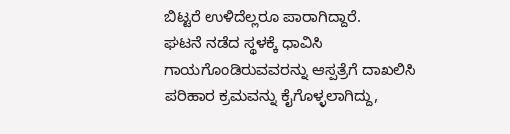ಬಿಟ್ಟರೆ ಉಳಿದೆಲ್ಲರೂ ಪಾರಾಗಿದ್ದಾರೆ.
ಘಟನೆ ನಡೆದ ಸ್ಥಳಕ್ಕೆ ಧಾವಿಸಿ ಗಾಯಗೊಂಡಿರುವವರನ್ನು ಆಸ್ಪತ್ರೆಗೆ ದಾಖಲಿಸಿ ಪರಿಹಾರ ಕ್ರಮವನ್ನು ಕೈಗೊಳ್ಳಲಾಗಿದ್ದು,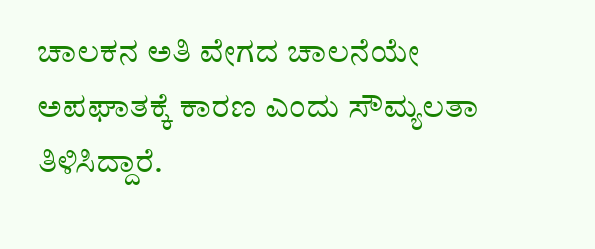ಚಾಲಕನ ಅತಿ ವೇಗದ ಚಾಲನೆಯೇ ಅಪಘಾತಕ್ಕೆ ಕಾರಣ ಎಂದು ಸೌಮ್ಯಲತಾ ತಿಳಿಸಿದ್ದಾರೆ.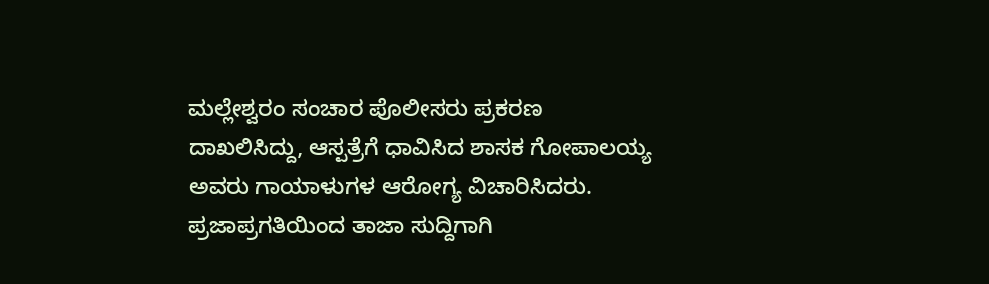ಮಲ್ಲೇಶ್ವರಂ ಸಂಚಾರ ಪೊಲೀಸರು ಪ್ರಕರಣ ದಾಖಲಿಸಿದ್ದು, ಆಸ್ಪತ್ರೆಗೆ ಧಾವಿಸಿದ ಶಾಸಕ ಗೋಪಾಲಯ್ಯ ಅವರು ಗಾಯಾಳುಗಳ ಆರೋಗ್ಯ ವಿಚಾರಿಸಿದರು.
ಪ್ರಜಾಪ್ರಗತಿಯಿಂದ ತಾಜಾ ಸುದ್ದಿಗಾಗಿ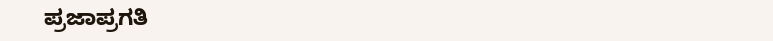ಪ್ರಜಾಪ್ರಗತಿ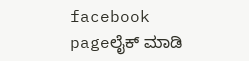facebook pageಲೈಕ್ ಮಾಡಿ